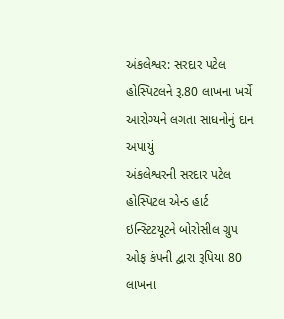અંકલેશ્વર: સરદાર પટેલ હોસ્પિટલને રૂ.80 લાખના ખર્ચે આરોગ્યને લગતા સાધનોનું દાન અપાયું
અંકલેશ્વરની સરદાર પટેલ હોસ્પિટલ એન્ડ હાર્ટ ઇન્સ્ટિટયૂટને બોરોસીલ ગ્રુપ ઓફ કંપની દ્વારા રૂપિયા 80 લાખના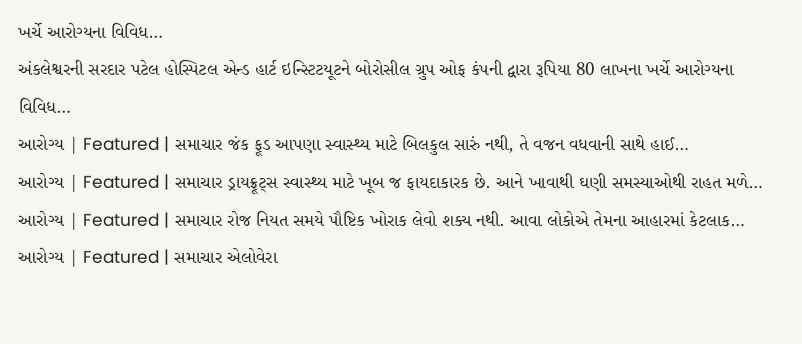ખર્ચે આરોગ્યના વિવિધ…
અંકલેશ્વરની સરદાર પટેલ હોસ્પિટલ એન્ડ હાર્ટ ઇન્સ્ટિટયૂટને બોરોસીલ ગ્રુપ ઓફ કંપની દ્વારા રૂપિયા 80 લાખના ખર્ચે આરોગ્યના વિવિધ…
આરોગ્ય | Featured | સમાચાર જંક ફૂડ આપણા સ્વાસ્થ્ય માટે બિલકુલ સારું નથી, તે વજન વધવાની સાથે હાઈ…
આરોગ્ય | Featured | સમાચાર ડ્રાયફ્રૂટ્સ સ્વાસ્થ્ય માટે ખૂબ જ ફાયદાકારક છે. આને ખાવાથી ઘણી સમસ્યાઓથી રાહત મળે…
આરોગ્ય | Featured | સમાચાર રોજ નિયત સમયે પૌષ્ટિક ખોરાક લેવો શક્ય નથી. આવા લોકોએ તેમના આહારમાં કેટલાક…
આરોગ્ય | Featured | સમાચાર એલોવેરા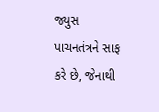જ્યુસ પાચનતંત્રને સાફ કરે છે, જેનાથી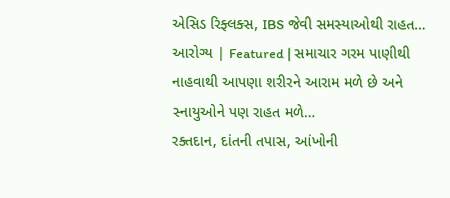એસિડ રિફ્લક્સ, IBS જેવી સમસ્યાઓથી રાહત…
આરોગ્ય | Featured | સમાચાર ગરમ પાણીથી નાહવાથી આપણા શરીરને આરામ મળે છે અને સ્નાયુઓને પણ રાહત મળે…
રક્તદાન, દાંતની તપાસ, આંખોની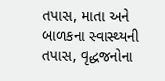તપાસ, માતા અને બાળકના સ્વાસ્થ્યની તપાસ, વૃદ્ધજનોના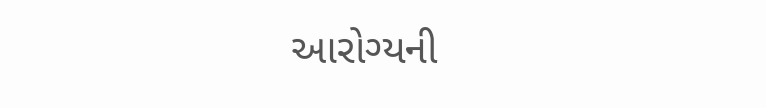આરોગ્યની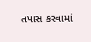તપાસ કરવામાં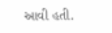આવી હતી.